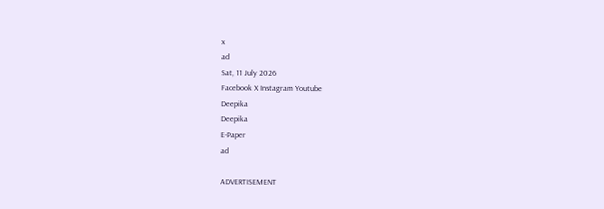x
ad
Sat, 11 July 2026
Facebook X Instagram Youtube
Deepika
Deepika
E-Paper
ad

ADVERTISEMENT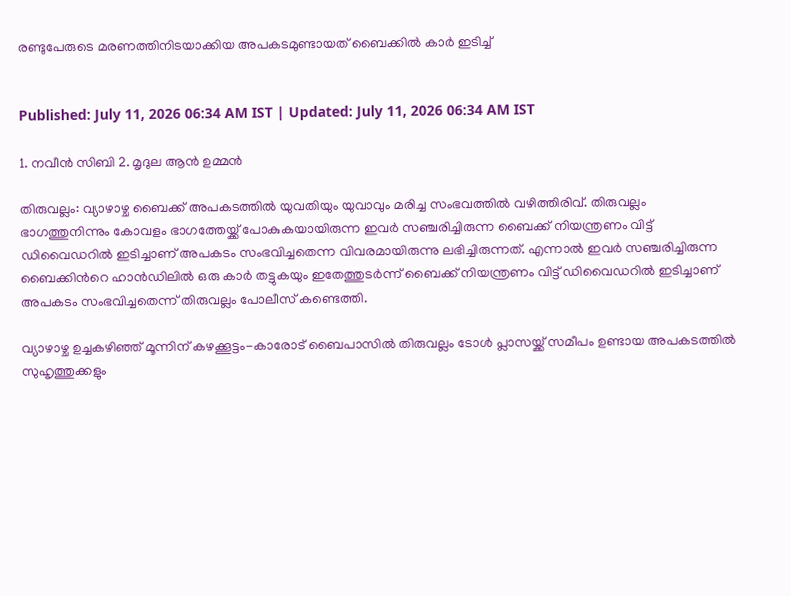രണ്ടുപേരുടെ മരണത്തിനിടയാക്കിയ അപകടമുണ്ടായത് ബൈക്കില്‍ കാര്‍ ഇടിച്ച്


Published: July 11, 2026 06:34 AM IST | Updated: July 11, 2026 06:34 AM IST

1. നവീന്‍ സിബി 2. മൃദുല ആന്‍ ഉമ്മന്‍

തിരുവല്ലം: വ്യാഴാഴ്ച ബൈക്ക് അപകടത്തിൽ യുവതിയും യുവാവും മരിച്ച സംഭവത്തിൽ വഴിത്തിരിവ്. തിരുവല്ലം ഭാഗത്തുനിന്നും കോവളം ഭാഗത്തേയ്ക്ക് പോകുകയായിരുന്ന ഇവർ സഞ്ചരിച്ചിരുന്ന ബൈക്ക് നിയന്ത്രണം വിട്ട് ഡിവൈഡറില്‍ ഇടിച്ചാണ് അപകടം സംഭവിച്ചതെന്ന വിവരമായിരുന്നു ലഭിച്ചിരുന്നത്. എന്നാല്‍ ഇവര്‍ സഞ്ചരിച്ചിരുന്ന ബൈക്കിന്‍റെ ഹാന്‍ഡിലില്‍ ഒരു കാര്‍ തട്ടുകയും ഇതേത്തുടര്‍ന്ന് ബൈക്ക് നിയന്ത്രണം വിട്ട് ഡിവൈഡറില്‍ ഇടിച്ചാണ് അപകടം സംഭവിച്ചതെന്ന് തിരുവല്ലം പോലീസ് കണ്ടെത്തി.

വ്യാഴാഴ്ച ഉച്ചകഴിഞ്ഞ് മൂന്നിന് കഴക്കൂട്ടം-കാരോട് ബൈപാസില്‍ തിരുവല്ലം ടോള്‍ പ്ലാസയ്ക്ക് സമീപം ഉണ്ടായ അപകടത്തിൽ സുഹൃത്തുക്കളും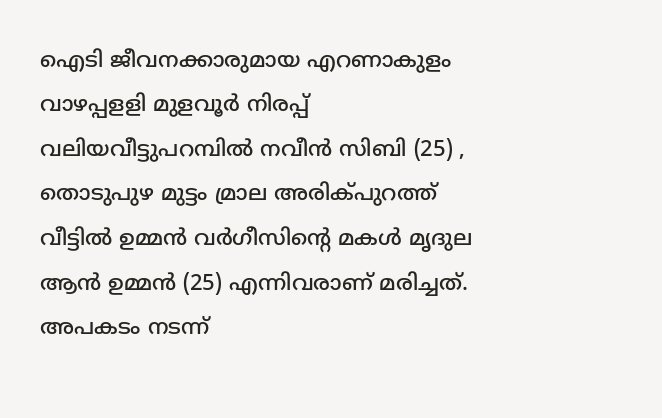ഐടി ജീവനക്കാരുമായ എറണാകുളം വാഴപ്പളളി മുളവൂര്‍ നിരപ്പ് വലിയവീട്ടുപറമ്പില്‍ നവീന്‍ സിബി (25) , തൊടുപുഴ മുട്ടം മ്രാല അരിക്പുറത്ത് വീട്ടില്‍ ഉമ്മന്‍ വര്‍ഗീസിന്‍റെ മകള്‍ മൃദുല ആന്‍ ഉമ്മന്‍ (25) എന്നിവരാണ് മരിച്ചത്. അപകടം നടന്ന്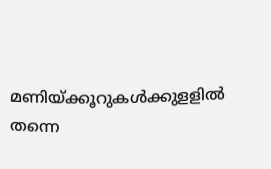മണിയ്ക്കൂറുകള്‍ക്കുളളില്‍ തന്നെ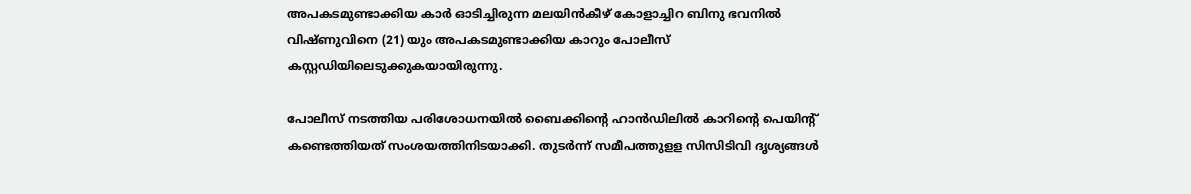അപകടമുണ്ടാക്കിയ കാര്‍ ഓടിച്ചിരുന്ന മലയിന്‍കീഴ് കോളാച്ചിറ ബിനു ഭവനില്‍ വിഷ്ണുവിനെ (21) യും അപകടമുണ്ടാക്കിയ കാറും പോലീസ് കസ്റ്റഡിയിലെടുക്കുകയായിരുന്നു.

പോലീസ് നടത്തിയ പരിശോധനയില്‍ ബൈക്കിന്‍റെ ഹാന്‍ഡിലില്‍ കാറിന്‍റെ പെയിന്‍റ് കണ്ടെത്തിയത് സംശയത്തിനിടയാക്കി. തുടര്‍ന്ന് സമീപത്തുളള സിസിടിവി ദൃശ്യങ്ങള്‍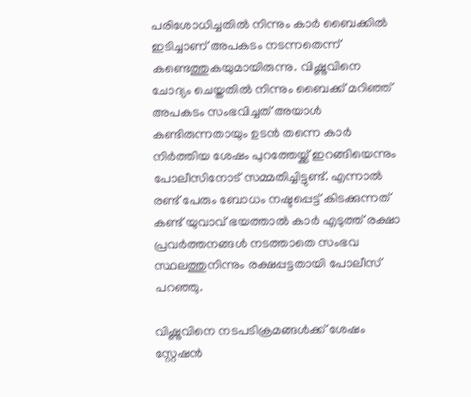പരിശോധിച്ചതില്‍ നിന്നും കാര്‍ ബൈക്കില്‍ ഇടിച്ചാണ് അപകടം നടന്നതെന്ന് കണ്ടെത്തുകയുമായിരുന്നു. വിഷ്ണുവിനെ ചോദ്യം ചെയ്തതില്‍ നിന്നും ബൈക്ക് മറിഞ്ഞ് അപകടം സംഭവിച്ചത് അയാള്‍ കണ്ടിരുന്നതായും ഉടന്‍ തന്നെ കാര്‍ നിര്‍ത്തിയ ശേഷം പുറത്തേയ്ക്ക് ഇറങ്ങിയെന്നും പോലീസിനോട് സമ്മതിച്ചിട്ടുണ്ട്. എന്നാല്‍ രണ്ട് പേരും ബോധം നഷ്ടപ്പെട്ട് കിടക്കുന്നത് കണ്ട് യുവാവ് ഭയത്താല്‍ കാര്‍ എടുത്ത് രക്ഷാ പ്രവര്‍ത്തനങ്ങള്‍ നടത്താതെ സംഭവ സ്ഥലത്തുനിന്നും രക്ഷപ്പട്ടതായി പോലീസ് പറഞ്ഞു.

വിഷ്ണുവിനെ നടപടിക്രമങ്ങള്‍ക്ക് ശേഷം സ്റ്റേഷന്‍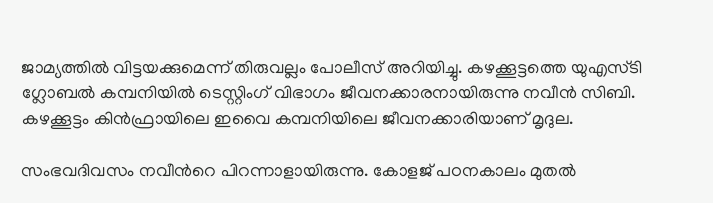ജാമ്യത്തില്‍ വിട്ടയക്കുമെന്ന് തിരുവല്ലം പോലീസ് അറിയിച്ചു. കഴക്കൂട്ടത്തെ യുഎസ്ടി ഗ്ലോബല്‍ കമ്പനിയില്‍ ടെസ്റ്റിംഗ് വിഭാഗം ജീവനക്കാരനായിരുന്നു നവീന്‍ സിബി. കഴക്കൂട്ടം കിന്‍ഫ്രായിലെ ഇവൈ കമ്പനിയിലെ ജീവനക്കാരിയാണ് മൃദുല.

സംഭവദിവസം നവീന്‍റെ പിറന്നാളായിരുന്നു. കോളജ് പഠനകാലം മുതല്‍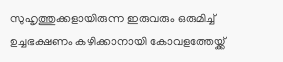സുഹൃത്തുക്കളായിരുന്ന ഇരുവരും ഒരുമിച്ച് ഉച്ചഭക്ഷണം കഴിക്കാനായി കോവളത്തേയ്ക്ക്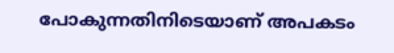പോകുന്നതിനിടെയാണ് അപകടം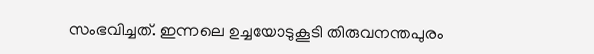സംഭവിച്ചത്. ഇന്നലെ ഉച്ചയോടുകൂടി തിരുവനന്തപുരം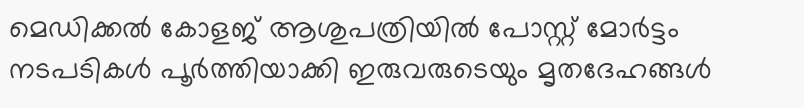മെഡിക്കല്‍ കോളജ് ആശുപത്രിയില്‍ പോസ്റ്റ് മോര്‍ട്ടം നടപടികള്‍ പൂര്‍ത്തിയാക്കി ഇരുവരുടെയും മൃതദേഹങ്ങള്‍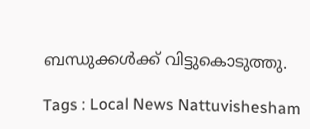ബന്ധുക്കള്‍ക്ക് വിട്ടുകൊടുത്തു.

Tags : Local News Nattuvishesham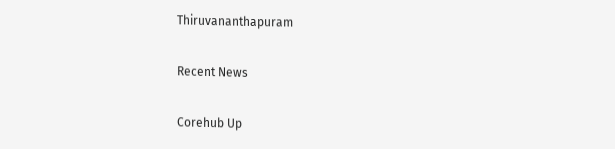Thiruvananthapuram

Recent News

Corehub Up